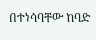በተነሳባቸው ከባድ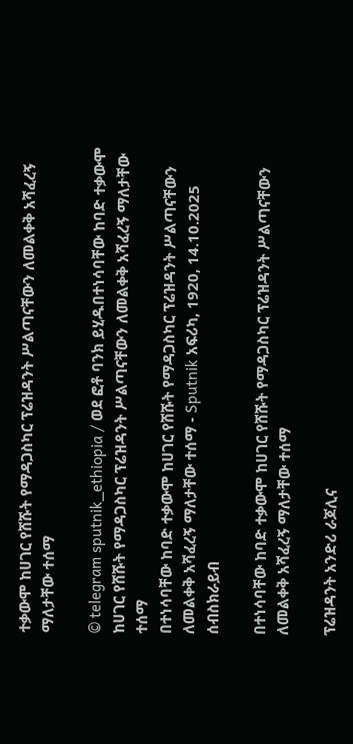ተቃውሞ ከሀገር የሸሹት የማዳጋስካር ፕሬዝዳንት ሥልጣናቸውን ለመልቀቅ አሻፈረኝ ማለታቸው ተሰማ

© telegram sputnik_ethiopia / ወደ ፎቶ ባንክ ይሂዱበተነሳባቸው ከባድ ተቃውሞ ከሀገር የሸሹት የማዳጋስካር ፕሬዝዳንት ሥልጣናቸውን ለመልቀቅ አሻፈረኝ ማለታቸው ተሰማ
በተነሳባቸው ከባድ ተቃውሞ ከሀገር የሸሹት የማዳጋስካር ፕሬዝዳንት ሥልጣናቸውን ለመልቀቅ አሻፈረኝ ማለታቸው ተሰማ - Sputnik አፍሪካ, 1920, 14.10.2025
ሰብስክራይብ

በተነሳባቸው ከባድ ተቃውሞ ከሀገር የሸሹት የማዳጋስካር ፕሬዝዳንት ሥልጣናቸውን ለመልቀቅ አሻፈረኝ ማለታቸው ተሰማ

ፕሬዝዳንት አንድሪ ራጆሊና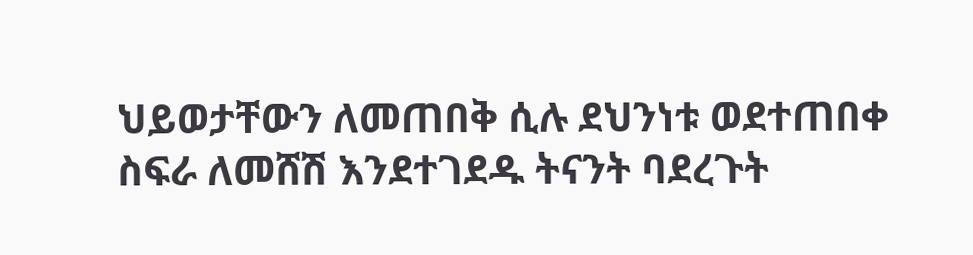ህይወታቸውን ለመጠበቅ ሲሉ ደህንነቱ ወደተጠበቀ ስፍራ ለመሸሽ እንደተገደዱ ትናንት ባደረጉት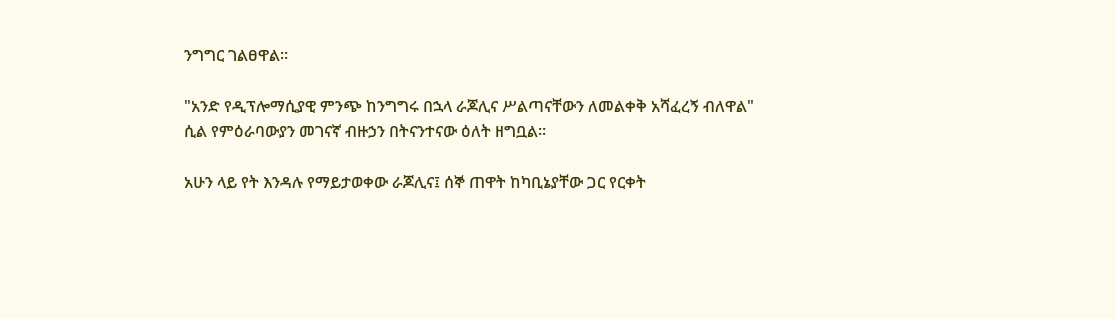ንግግር ገልፀዋል፡፡

"አንድ የዲፕሎማሲያዊ ምንጭ ከንግግሩ በኋላ ራጆሊና ሥልጣናቸውን ለመልቀቅ አሻፈረኝ ብለዋል" ሲል የምዕራባውያን መገናኛ ብዙኃን በትናንተናው ዕለት ዘግቧል።

አሁን ላይ የት እንዳሉ የማይታወቀው ራጆሊና፤ ሰኞ ጠዋት ከካቢኔያቸው ጋር የርቀት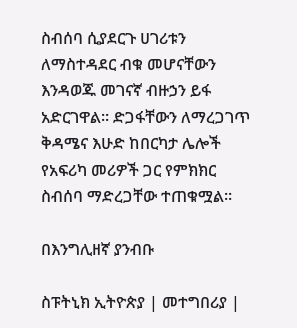ስብሰባ ሲያደርጉ ሀገሪቱን ለማስተዳደር ብቁ መሆናቸውን እንዳወጁ መገናኛ ብዙኃን ይፋ አድርገዋል። ድጋፋቸውን ለማረጋገጥ ቅዳሜና እሁድ ከበርካታ ሌሎች የአፍሪካ መሪዎች ጋር የምክክር ስብሰባ ማድረጋቸው ተጠቁሟል።

በእንግሊዘኛ ያንብቡ

ስፑትኒክ ኢትዮጵያ | መተግበሪያ |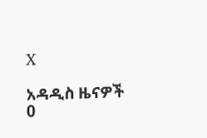X

አዳዲስ ዜናዎች
0